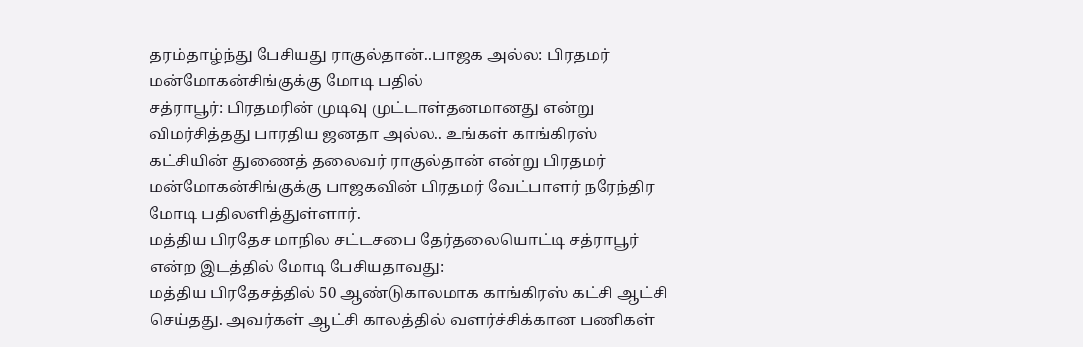தரம்தாழ்ந்து பேசியது ராகுல்தான்..பாஜக அல்ல: பிரதமர் மன்மோகன்சிங்குக்கு மோடி பதில்
சத்ராபூர்: பிரதமரின் முடிவு முட்டாள்தனமானது என்று விமர்சித்தது பாரதிய ஜனதா அல்ல.. உங்கள் காங்கிரஸ் கட்சியின் துணைத் தலைவர் ராகுல்தான் என்று பிரதமர் மன்மோகன்சிங்குக்கு பாஜகவின் பிரதமர் வேட்பாளர் நரேந்திர மோடி பதிலளித்துள்ளார்.
மத்திய பிரதேச மாநில சட்டசபை தேர்தலையொட்டி சத்ராபூர் என்ற இடத்தில் மோடி பேசியதாவது:
மத்திய பிரதேசத்தில் 50 ஆண்டுகாலமாக காங்கிரஸ் கட்சி ஆட்சி செய்தது. அவர்கள் ஆட்சி காலத்தில் வளர்ச்சிக்கான பணிகள்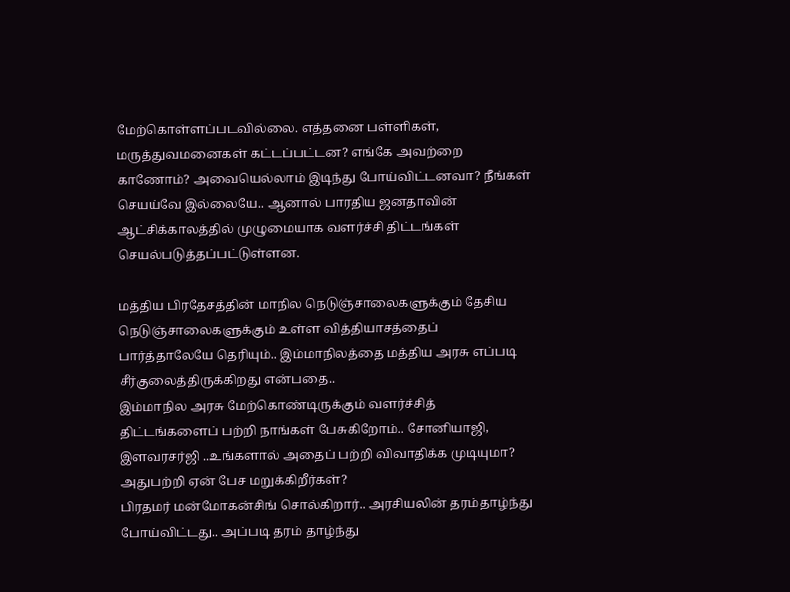மேற்கொள்ளப்படவில்லை. எத்தனை பள்ளிகள், மருத்துவமனைகள் கட்டப்பட்டன? எங்கே அவற்றை காணோம்? அவையெல்லாம் இடிந்து போய்விட்டனவா? நீங்கள் செயய்வே இல்லையே.. ஆனால் பாரதிய ஜனதாவின் ஆட்சிக்காலத்தில் முழுமையாக வளர்ச்சி திட்டங்கள் செயல்படுத்தப்பட்டுள்ளன.

மத்திய பிரதேசத்தின் மாநில நெடுஞ்சாலைகளுக்கும் தேசிய நெடுஞ்சாலைகளுக்கும் உள்ள வித்தியாசத்தைப் பார்த்தாலேயே தெரியும்.. இம்மாநிலத்தை மத்திய அரசு எப்படி சீர்குலைத்திருக்கிறது என்பதை..
இம்மாநில அரசு மேற்கொண்டிருக்கும் வளர்ச்சித் திட்டங்களைப் பற்றி நாங்கள் பேசுகிறோம்.. சோனியாஜி, இளவரசர்ஜி ..உங்களால் அதைப் பற்றி விவாதிக்க முடியுமா? அதுபற்றி ஏன் பேச மறுக்கிறீர்கள்?
பிரதமர் மன்மோகன்சிங் சொல்கிறார்.. அரசியலின் தரம்தாழ்ந்து போய்விட்டது.. அப்படி தரம் தாழ்ந்து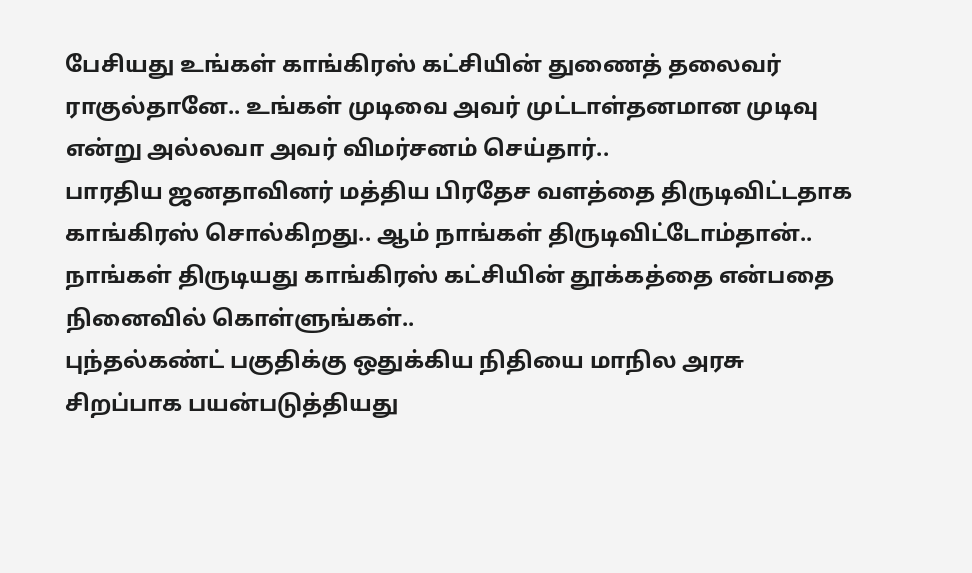பேசியது உங்கள் காங்கிரஸ் கட்சியின் துணைத் தலைவர் ராகுல்தானே.. உங்கள் முடிவை அவர் முட்டாள்தனமான முடிவு என்று அல்லவா அவர் விமர்சனம் செய்தார்..
பாரதிய ஜனதாவினர் மத்திய பிரதேச வளத்தை திருடிவிட்டதாக காங்கிரஸ் சொல்கிறது.. ஆம் நாங்கள் திருடிவிட்டோம்தான்.. நாங்கள் திருடியது காங்கிரஸ் கட்சியின் தூக்கத்தை என்பதை நினைவில் கொள்ளுங்கள்..
புந்தல்கண்ட் பகுதிக்கு ஒதுக்கிய நிதியை மாநில அரசு சிறப்பாக பயன்படுத்தியது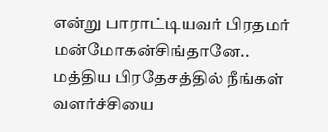என்று பாராட்டியவர் பிரதமர் மன்மோகன்சிங்தானே.. மத்திய பிரதேசத்தில் நீங்கள் வளர்ச்சியை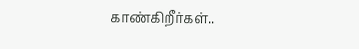காண்கிறீர்கள்..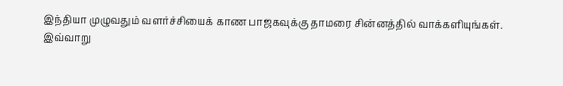இந்தியா முழுவதும் வளர்ச்சியைக் காண பாஜகவுக்கு தாமரை சின்னத்தில் வாக்களியுங்கள்.
இவ்வாறு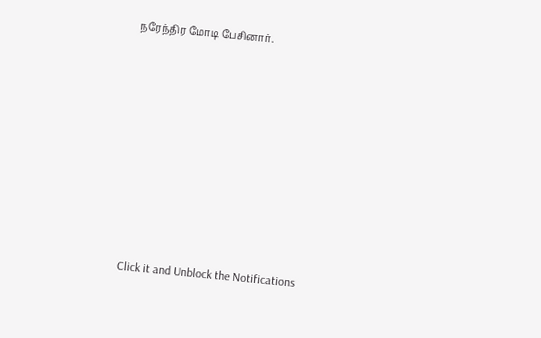நரேந்திர மோடி பேசினார்.












Click it and Unblock the Notifications